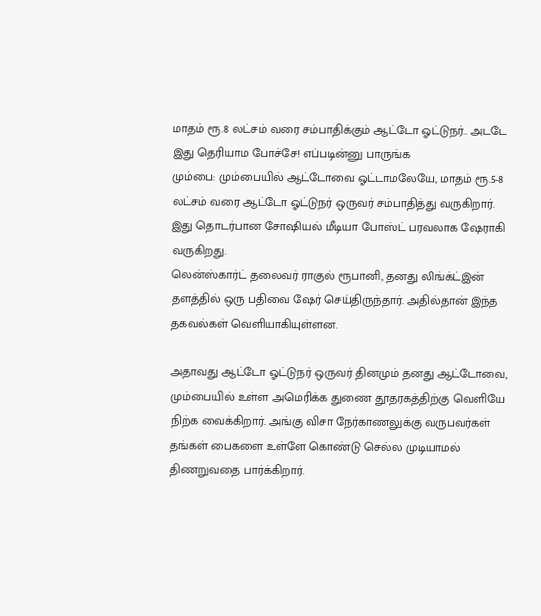மாதம் ரூ.8 லட்சம் வரை சம்பாதிக்கும் ஆட்டோ ஓட்டுநர்.. அடடே இது தெரியாம போச்சே! எப்படின்னு பாருங்க
மும்பை: மும்பையில் ஆட்டோவை ஓட்டாமலேயே, மாதம் ரூ.5-8 லட்சம் வரை ஆட்டோ ஓட்டுநர் ஒருவர் சம்பாதித்து வருகிறார். இது தொடர்பான சோஷியல் மீடியா போஸ்ட் பரவலாக ஷேராகி வருகிறது.
லென்ஸ்கார்ட் தலைவர் ராகுல் ரூபானி, தனது லிங்க்ட்இன் தளத்தில் ஒரு பதிவை ஷேர் செய்திருந்தார். அதில்தான் இந்த தகவல்கள் வெளியாகியுள்ளன.

அதாவது ஆட்டோ ஓட்டுநர் ஒருவர் தினமும் தனது ஆட்டோவை, மும்பையில் உள்ள அமெரிக்க துணை தூதரகத்திற்கு வெளியே நிற்க வைக்கிறார். அங்கு விசா நேர்காணலுக்கு வருபவர்கள் தங்கள் பைகளை உள்ளே கொண்டு செல்ல முடியாமல் திணறுவதை பார்க்கிறார்.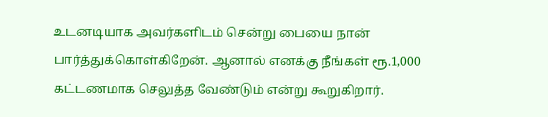உடனடியாக அவர்களிடம் சென்று பையை நான் பார்த்துக்கொள்கிறேன். ஆனால் எனக்கு நீங்கள் ரூ.1,000 கட்டணமாக செலுத்த வேண்டும் என்று கூறுகிறார்.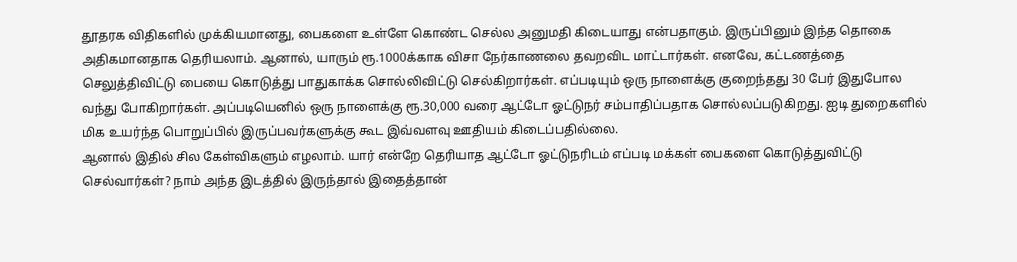தூதரக விதிகளில் முக்கியமானது, பைகளை உள்ளே கொண்ட செல்ல அனுமதி கிடையாது என்பதாகும். இருப்பினும் இந்த தொகை அதிகமானதாக தெரியலாம். ஆனால், யாரும் ரூ.1000க்காக விசா நேர்காணலை தவறவிட மாட்டார்கள். எனவே, கட்டணத்தை செலுத்திவிட்டு பையை கொடுத்து பாதுகாக்க சொல்லிவிட்டு செல்கிறார்கள். எப்படியும் ஒரு நாளைக்கு குறைந்தது 30 பேர் இதுபோல வந்து போகிறார்கள். அப்படியெனில் ஒரு நாளைக்கு ரூ.30,000 வரை ஆட்டோ ஓட்டுநர் சம்பாதிப்பதாக சொல்லப்படுகிறது. ஐடி துறைகளில் மிக உயர்ந்த பொறுப்பில் இருப்பவர்களுக்கு கூட இவ்வளவு ஊதியம் கிடைப்பதில்லை.
ஆனால் இதில் சில கேள்விகளும் எழலாம். யார் என்றே தெரியாத ஆட்டோ ஓட்டுநரிடம் எப்படி மக்கள் பைகளை கொடுத்துவிட்டு செல்வார்கள்? நாம் அந்த இடத்தில் இருந்தால் இதைத்தான்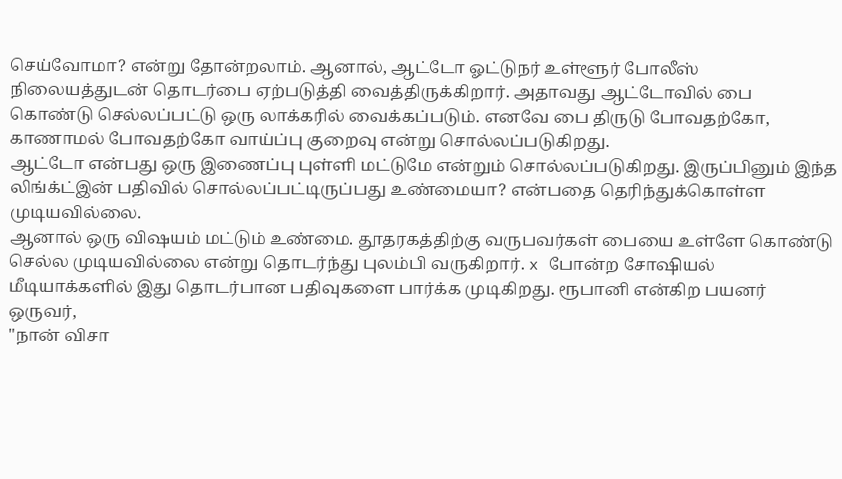செய்வோமா? என்று தோன்றலாம். ஆனால், ஆட்டோ ஓட்டுநர் உள்ளூர் போலீஸ் நிலையத்துடன் தொடர்பை ஏற்படுத்தி வைத்திருக்கிறார். அதாவது ஆட்டோவில் பை கொண்டு செல்லப்பட்டு ஒரு லாக்கரில் வைக்கப்படும். எனவே பை திருடு போவதற்கோ, காணாமல் போவதற்கோ வாய்ப்பு குறைவு என்று சொல்லப்படுகிறது.
ஆட்டோ என்பது ஒரு இணைப்பு புள்ளி மட்டுமே என்றும் சொல்லப்படுகிறது. இருப்பினும் இந்த லிங்க்ட்இன் பதிவில் சொல்லப்பட்டிருப்பது உண்மையா? என்பதை தெரிந்துக்கொள்ள முடியவில்லை.
ஆனால் ஒரு விஷயம் மட்டும் உண்மை. தூதரகத்திற்கு வருபவர்கள் பையை உள்ளே கொண்டு செல்ல முடியவில்லை என்று தொடர்ந்து புலம்பி வருகிறார். x போன்ற சோஷியல் மீடியாக்களில் இது தொடர்பான பதிவுகளை பார்க்க முடிகிறது. ரூபானி என்கிற பயனர் ஒருவர்,
"நான் விசா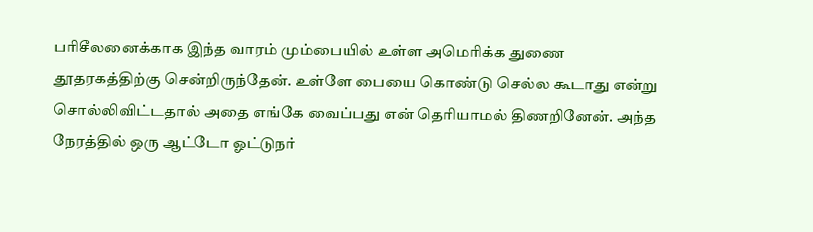பரிசீலனைக்காக இந்த வாரம் மும்பையில் உள்ள அமெரிக்க துணை தூதரகத்திற்கு சென்றிருந்தேன். உள்ளே பையை கொண்டு செல்ல கூடாது என்று சொல்லிவிட்டதால் அதை எங்கே வைப்பது என் தெரியாமல் திணறினேன். அந்த நேரத்தில் ஒரு ஆட்டோ ஓட்டுநர்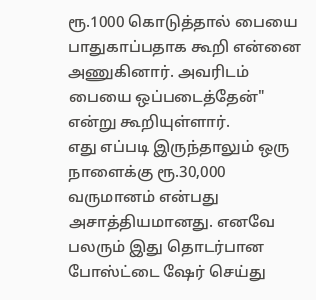ரூ.1000 கொடுத்தால் பையை பாதுகாப்பதாக கூறி என்னை அணுகினார். அவரிடம் பையை ஒப்படைத்தேன்" என்று கூறியுள்ளார்.
எது எப்படி இருந்தாலும் ஒரு நாளைக்கு ரூ.30,000 வருமானம் என்பது அசாத்தியமானது. எனவே பலரும் இது தொடர்பான போஸ்ட்டை ஷேர் செய்து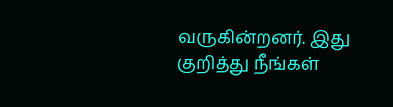வருகின்றனர். இது குறித்து நீங்கள்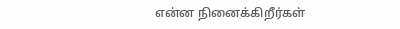என்ன நினைக்கிறீர்கள்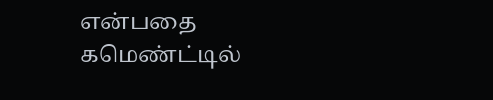என்பதை கமெண்ட்டில்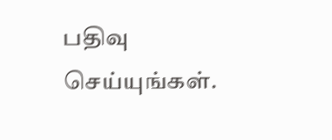பதிவு செய்யுங்கள்.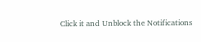Click it and Unblock the Notifications